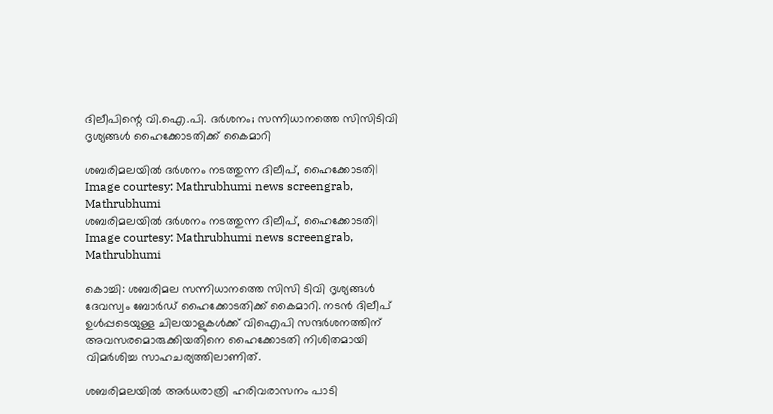ദിലീപിന്റെ വി.ഐ.പി. ദർശനം; സന്നിധാനത്തെ സിസിടിവി ദൃശ്യങ്ങള്‍ ഹൈക്കോടതിക്ക് കൈമാറി

ശബരിമലയില്‍ ദര്‍ശനം നടത്തുന്ന ദിലീപ്, ഹൈക്കോടതി| Image courtesy: Mathrubhumi news screengrab, Mathrubhumi
ശബരിമലയില്‍ ദര്‍ശനം നടത്തുന്ന ദിലീപ്, ഹൈക്കോടതി| Image courtesy: Mathrubhumi news screengrab, Mathrubhumi

കൊച്ചി: ശബരിമല സന്നിധാനത്തെ സിസി ടിവി ദൃശ്യങ്ങള്‍ ദേവസ്വം ബോര്‍ഡ് ഹൈക്കോടതിക്ക് കൈമാറി. നടന്‍ ദിലീപ് ഉള്‍പ്പടെയുള്ള ചിലയാളുകള്‍ക്ക് വിഐപി സന്ദര്‍ശനത്തിന് അവസരമൊരുക്കിയതിനെ ഹൈക്കോടതി നിശിതമായി വിമര്‍ശിച്ച സാഹചര്യത്തിലാണിത്.

ശബരിമലയില്‍ അര്‍ധരാത്രി ഹരിവരാസനം പാടി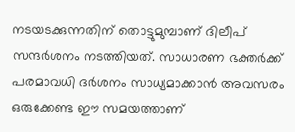നടയടക്കുന്നതിന് തൊട്ടുമുമ്പാണ് ദിലീപ് സന്ദര്‍ശനം നടത്തിയത്. സാധാരണ ഭക്തര്‍ക്ക് പരമാവധി ദര്‍ശനം സാധ്യമാക്കാന്‍ അവസരം ഒരുക്കേണ്ട ഈ സമയത്താണ്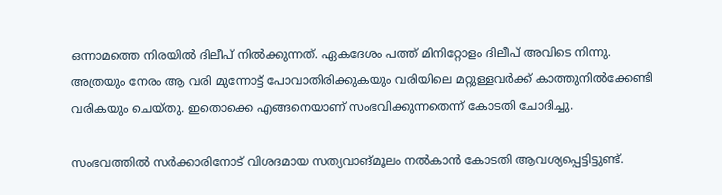ഒന്നാമത്തെ നിരയില്‍ ദിലീപ് നില്‍ക്കുന്നത്. ഏകദേശം പത്ത് മിനിറ്റോളം ദിലീപ് അവിടെ നിന്നു. അത്രയും നേരം ആ വരി മുന്നോട്ട് പോവാതിരിക്കുകയും വരിയിലെ മറ്റുള്ളവര്‍ക്ക് കാത്തുനില്‍ക്കേണ്ടി വരികയും ചെയ്തു. ഇതൊക്കെ എങ്ങനെയാണ് സംഭവിക്കുന്നതെന്ന് കോടതി ചോദിച്ചു.

സംഭവത്തില്‍ സര്‍ക്കാരിനോട് വിശദമായ സത്യവാങ്മൂലം നല്‍കാന്‍ കോടതി ആവശ്യപ്പെട്ടിട്ടുണ്ട്.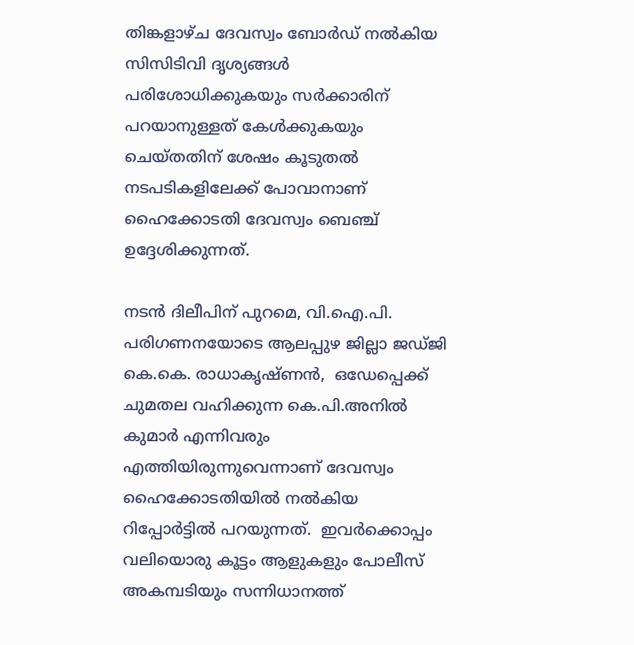തിങ്കളാഴ്ച ദേവസ്വം ബോര്‍ഡ് നല്‍കിയ സിസിടിവി ദൃശ്യങ്ങള്‍ പരിശോധിക്കുകയും സര്‍ക്കാരിന് പറയാനുള്ളത് കേള്‍ക്കുകയും ചെയ്തതിന് ശേഷം കൂടുതല്‍ നടപടികളിലേക്ക് പോവാനാണ് ഹൈക്കോടതി ദേവസ്വം ബെഞ്ച് ഉദ്ദേശിക്കുന്നത്.

നടന്‍ ദിലീപിന് പുറമെ, വി.ഐ.പി. പരിഗണനയോടെ ആലപ്പുഴ ജില്ലാ ജഡ്ജി കെ.കെ. രാധാകൃഷ്ണന്‍,  ഒഡേപ്പെക്ക് ചുമതല വഹിക്കുന്ന കെ.പി.അനില്‍ കുമാര്‍ എന്നിവരും എത്തിയിരുന്നുവെന്നാണ് ദേവസ്വം ഹൈക്കോടതിയില്‍ നല്‍കിയ റിപ്പോര്‍ട്ടില്‍ പറയുന്നത്.  ഇവര്‍ക്കൊപ്പം വലിയൊരു കൂട്ടം ആളുകളും പോലീസ് അകമ്പടിയും സന്നിധാനത്ത്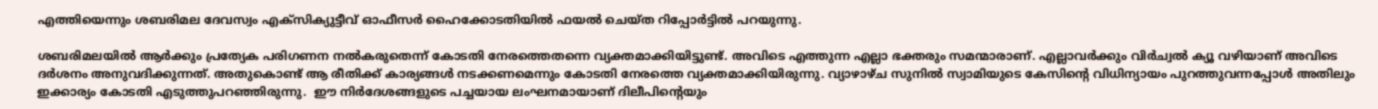എത്തിയെന്നും ശബരിമല ദേവസ്വം എക്‌സിക്യുട്ടീവ് ഓഫീസര്‍ ഹൈക്കോടതിയില്‍ ഫയല്‍ ചെയ്ത റിപ്പോര്‍ട്ടില്‍ പറയുന്നു.

ശബരിമലയില്‍ ആര്‍ക്കും പ്രത്യേക പരിഗണന നല്‍കരുതെന്ന് കോടതി നേരത്തെതന്നെ വ്യക്തമാക്കിയിട്ടുണ്ട്. അവിടെ എത്തുന്ന എല്ലാ ഭക്തരും സമന്മാരാണ്. എല്ലാവര്‍ക്കും വിര്‍ച്വല്‍ ക്യൂ വഴിയാണ് അവിടെ ദര്‍ശനം അനുവദിക്കുന്നത്. അതുകൊണ്ട് ആ രീതിക്ക് കാര്യങ്ങള്‍ നടക്കണമെന്നും കോടതി നേരത്തെ വ്യക്തമാക്കിയിരുന്നു. വ്യാഴാഴ്ച സുനില്‍ സ്വാമിയുടെ കേസിന്റെ വിധിന്യായം പുറത്തുവന്നപ്പോള്‍ അതിലും ഇക്കാര്യം കോടതി എടുത്തുപറഞ്ഞിരുന്നു.  ഈ നിര്‍ദേശങ്ങളുടെ പച്ചയായ ലംഘനമായാണ് ദിലീപിന്റെയും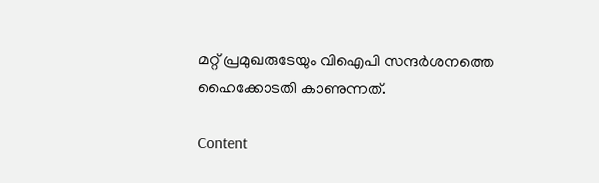മറ്റ് പ്രമുഖരുടേയും വിഐപി സന്ദര്‍ശനത്തെ ഹൈക്കോടതി കാണുന്നത്.

Content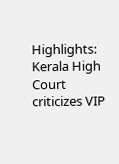Highlights: Kerala High Court criticizes VIP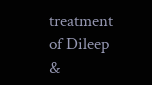treatment of Dileep &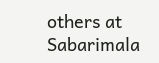others at Sabarimala